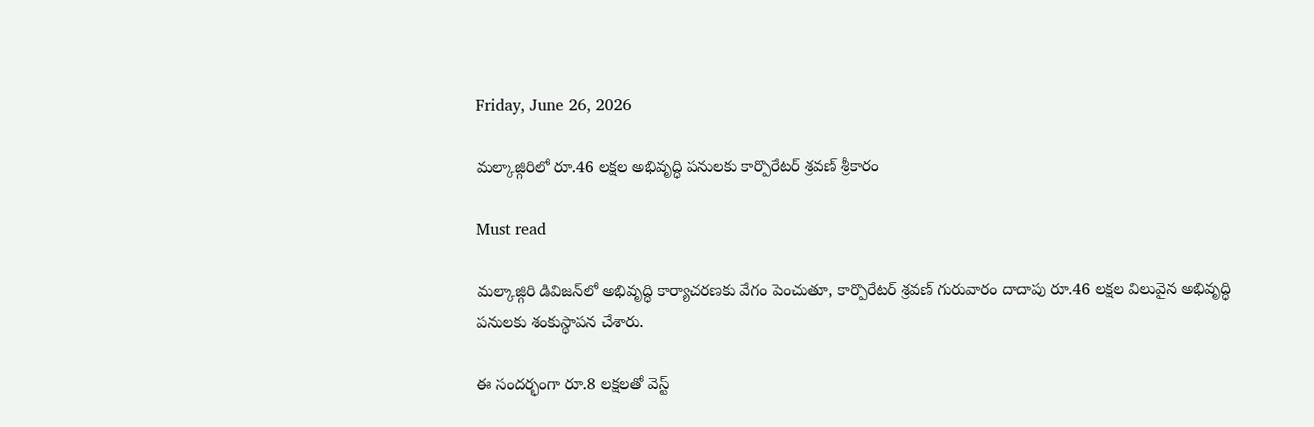Friday, June 26, 2026

మల్కాజ్గిరిలో రూ.46 లక్షల అభివృద్ధి పనులకు కార్పొరేటర్ శ్రవణ్ శ్రీకారం

Must read

మల్కాజ్గిరి డివిజన్‌లో అభివృద్ధి కార్యాచరణకు వేగం పెంచుతూ, కార్పొరేటర్ శ్రవణ్ గురువారం దాదాపు రూ.46 లక్షల విలువైన అభివృద్ధి పనులకు శంకుస్థాపన చేశారు.

ఈ సందర్భంగా రూ.8 లక్షలతో వెస్ట్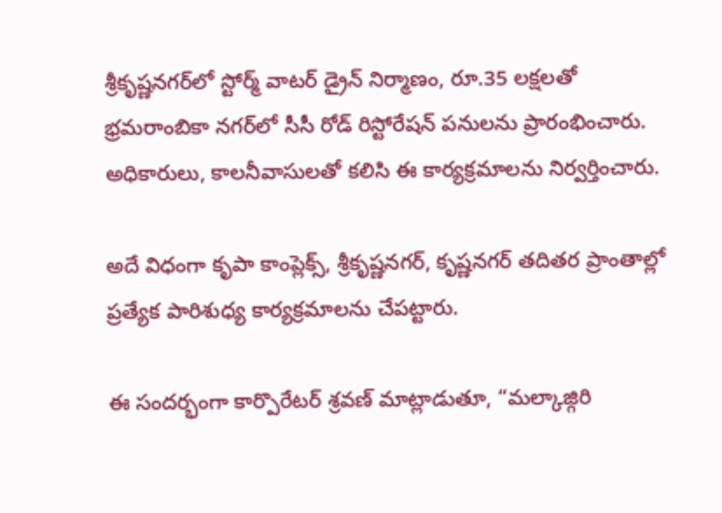శ్రీకృష్ణనగర్‌లో స్టోర్మ్ వాటర్ డ్రైన్ నిర్మాణం, రూ.35 లక్షలతో భ్రమరాంబికా నగర్‌లో సీసీ రోడ్ రిస్టోరేషన్ పనులను ప్రారంభించారు. అధికారులు, కాలనీవాసులతో కలిసి ఈ కార్యక్రమాలను నిర్వర్తించారు.

అదే విధంగా కృపా కాంప్లెక్స్, శ్రీకృష్ణనగర్, కృష్ణనగర్ తదితర ప్రాంతాల్లో ప్రత్యేక పారిశుధ్య కార్యక్రమాలను చేపట్టారు.

ఈ సందర్భంగా కార్పొరేటర్ శ్రవణ్ మాట్లాడుతూ, “మల్కాజ్గిరి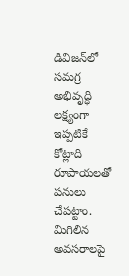డివిజన్‌లో సమగ్ర అభివృద్ధి లక్ష్యంగా ఇప్పటికే కోట్లాది రూపాయలతో పనులు చేపట్టాం. మిగిలిన అవసరాలపై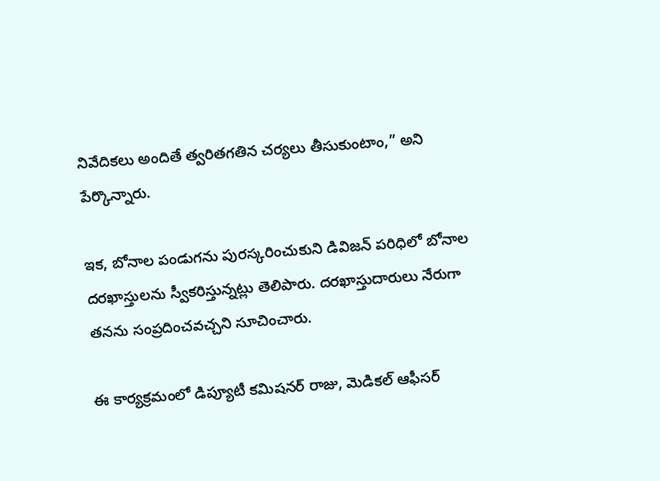నివేదికలు అందితే త్వరితగతిన చర్యలు తీసుకుంటాం,” అని పేర్కొన్నారు.

ఇక, బోనాల పండుగను పురస్కరించుకుని డివిజన్ పరిధిలో బోనాల దరఖాస్తులను స్వీకరిస్తున్నట్లు తెలిపారు. దరఖాస్తుదారులు నేరుగా తనను సంప్రదించవచ్చని సూచించారు.

ఈ కార్యక్రమంలో డిప్యూటీ కమిషనర్ రాజు, మెడికల్ ఆఫీసర్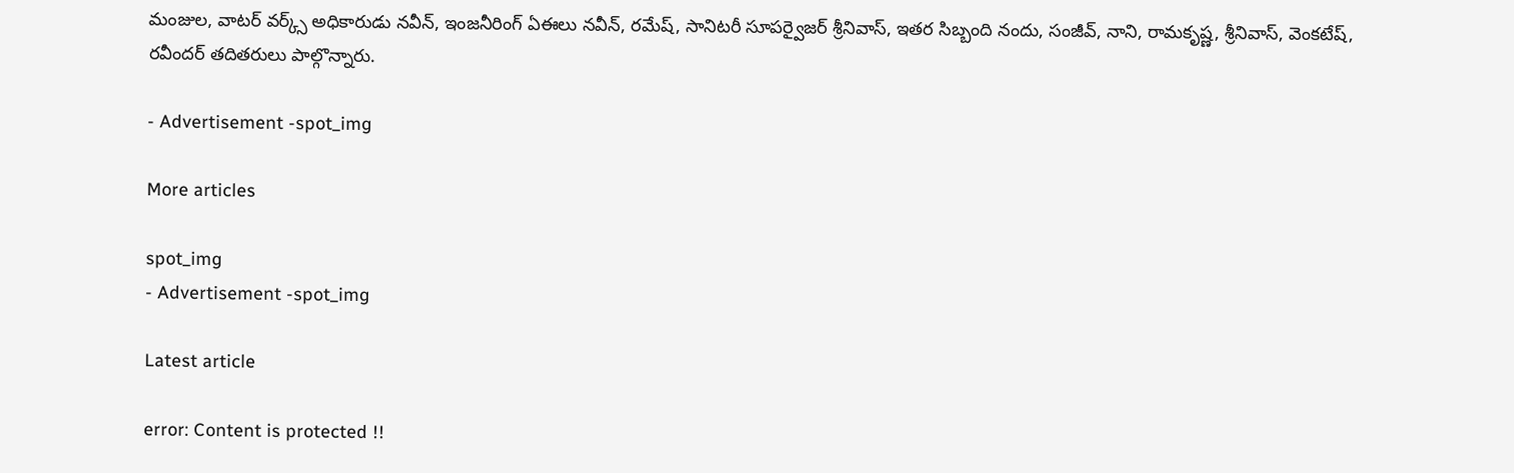మంజుల, వాటర్ వర్క్స్ అధికారుడు నవీన్, ఇంజనీరింగ్ ఏఈలు నవీన్, రమేష్, సానిటరీ సూపర్వైజర్ శ్రీనివాస్, ఇతర సిబ్బంది నందు, సంజీవ్, నాని, రామకృష్ణ, శ్రీనివాస్, వెంకటేష్, రవీందర్ తదితరులు పాల్గొన్నారు.

- Advertisement -spot_img

More articles

spot_img
- Advertisement -spot_img

Latest article

error: Content is protected !!